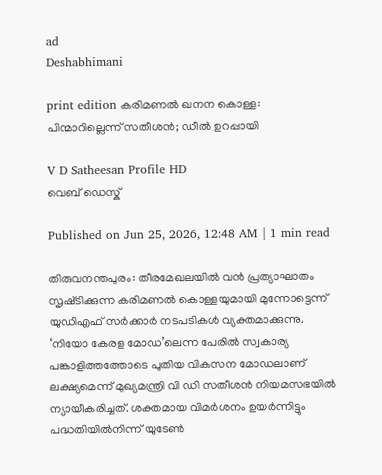ad
Deshabhimani

print edition കരിമണൽ ഖനന കൊള്ള: പിന്മാറില്ലെന്ന്‌ സതീശൻ; ഡീൽ ഉറപ്പായി

V D Satheesan Profile HD
വെബ് ഡെസ്ക്

Published on Jun 25, 2026, 12:48 AM | 1 min read

തിരുവനന്തപുരം: തീരമേഖലയിൽ വൻ പ്രത്യാഘാതം സൃഷ്‌ടിക്കുന്ന കരിമണൽ കൊള്ളയുമായി മുന്നോട്ടെന്ന്‌ യുഡിഎഫ്‌ സർക്കാർ നടപടികള്‍ വ്യക്തമാക്കുന്നു. ‘നിയോ കേരള മോഡ’ലെന്ന പേരിൽ സ്വകാര്യ പങ്കാളിത്തത്തോടെ പുതിയ വികസന മോഡലാണ്‌ ലക്ഷ്യമെന്ന്‌ മുഖ്യമന്ത്രി വി ഡി സതീശൻ നിയമസഭയിൽ ന്യായീകരിച്ചത്‌. ശക്തമായ വിമർശനം ഉയർന്നിട്ടും പദ്ധതിയിൽനിന്ന്‌ യുടേണ്‍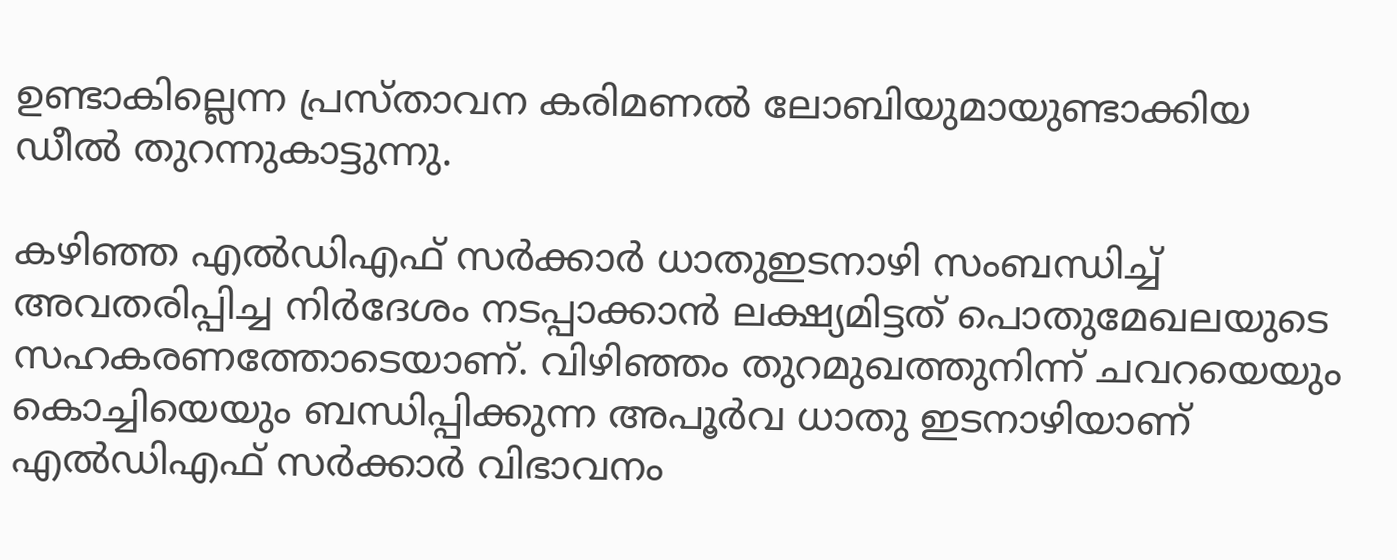ഉണ്ടാകില്ലെന്ന പ്രസ്‌താവന കരിമണൽ ലോബിയുമായുണ്ടാക്കിയ ഡീൽ തുറന്നുകാട്ടുന്നു.

കഴിഞ്ഞ എൽഡിഎഫ്‌ സർക്കാർ ധാതുഇടനാഴി സംബന്ധിച്ച്‌ അവതരിപ്പിച്ച നിർദേശം നടപ്പാക്കാൻ ലക്ഷ്യമിട്ടത്‌ പൊതുമേഖലയുടെ സഹകരണത്തോടെയാണ്‌. വിഴിഞ്ഞം തുറമുഖത്തുനിന്ന്‌ ചവറയെയും കൊച്ചിയെയും ബന്ധിപ്പിക്കുന്ന അപൂർവ ധാതു ഇടനാഴിയാണ്‌ എൽഡിഎഫ്‌ സർക്കാർ വിഭാവനം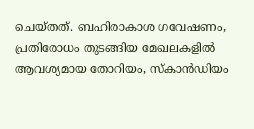ചെയ്‌തത്‌. ബഹിരാകാശ ഗവേഷണം, പ്രതിരോധം തുടങ്ങിയ മേഖലകളിൽ ആവശ്യമായ തോറിയം, സ്‌കാൻഡിയം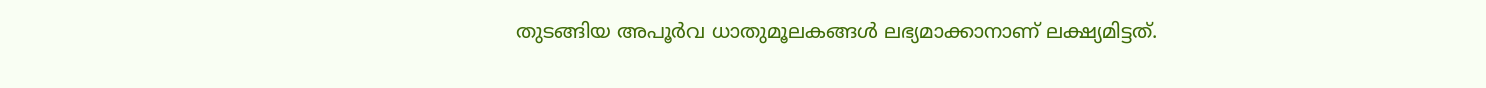തുടങ്ങിയ അപൂർവ ധാതുമൂലകങ്ങൾ ലഭ്യമാക്കാനാണ്‌ ലക്ഷ്യമിട്ടത്‌.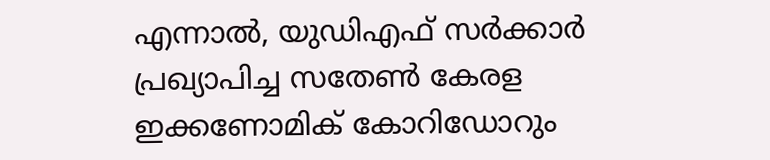എന്നാൽ, യുഡിഎഫ്‌ സർക്കാർ പ്രഖ്യാപിച്ച സതേൺ കേരള ഇക്കണോമിക് കോറിഡോറും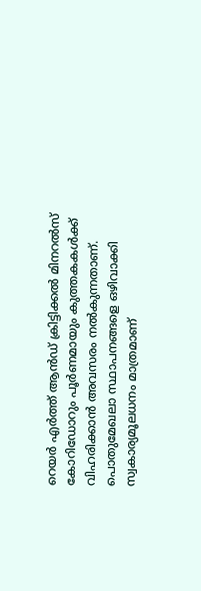റെയർ എർത്ത് ആൻഡ് ക്രിട്ടിക്കൽ മിനറൽസ് കോറിഡോറും പൂർണമായും കുത്തകകൾക്ക്‌ വിഹരിക്കാൻ അവസരം നൽകുന്നതാണ്‌. പൊതുമേഖലാ സ്ഥാപനങ്ങളെ ഒഴിവാക്കി സ്വകാര്യമൂലധനം മാത്രമാണ്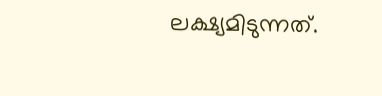ലക്ഷ്യമിടുന്നത്.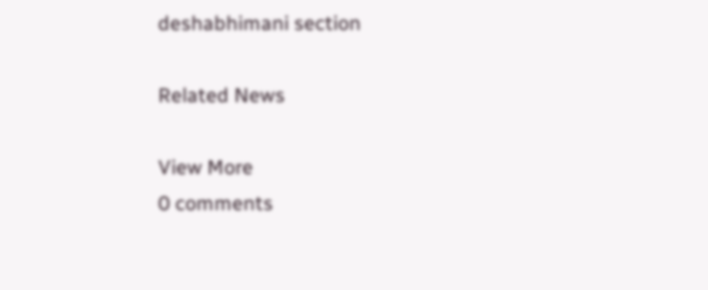deshabhimani section

Related News

View More
0 comments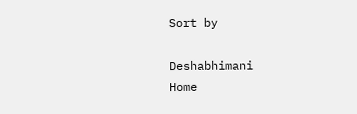Sort by

Deshabhimani
Home